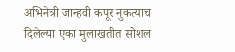अभिनेत्री जान्हवी कपूर नुकत्याच दिलेल्या एका मुलाखतीत सोशल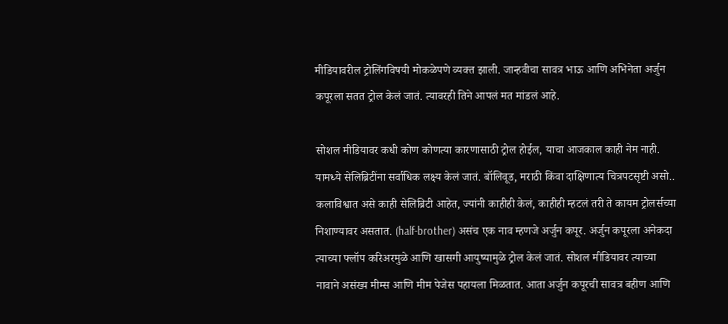मीडियावरील ट्रोलिंगविषयी मोकळेपणे व्यक्त झाली. जान्हवीचा सावत्र भाऊ आणि अभिनेता अर्जुन कपूरला सतत ट्रोल केलं जातं. त्यावरही तिने आपलं मत मांडलं आहे.

सोशल मीडियावर कधी कोण कोणत्या कारणासाठी ट्रोल होईल, याचा आजकाल काही नेम नाही. यामध्ये सेलिब्रिटींना सर्वाधिक लक्ष्य केलं जातं. बॉलिवूड, मराठी किंवा दाक्षिणात्य चित्रपटसृष्टी असो.. कलाविश्वात असे काही सेलिब्रिटी आहेत, ज्यांनी काहीही केलं, काहीही म्हटलं तरी ते कायम ट्रोलर्सच्या निशाण्यावर असतात. (half-brother) असंच एक नाव म्हणजे अर्जुन कपूर. अर्जुन कपूरला अनेकदा त्याच्या फ्लॉप करिअरमुळे आणि खासगी आयुष्यामुळे ट्रोल केलं जातं. सोशल मीडियावर त्याच्या नावाने असंख्य मीम्स आणि मीम पेजेस पहायला मिळतात. आता अर्जुन कपूरची सावत्र बहीण आणि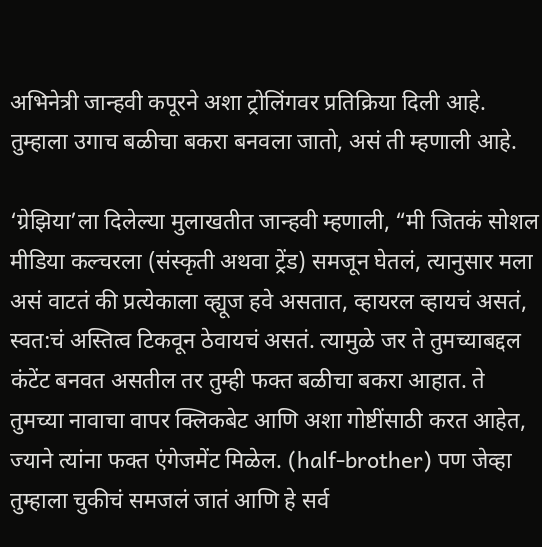अभिनेत्री जान्हवी कपूरने अशा ट्रोलिंगवर प्रतिक्रिया दिली आहे. तुम्हाला उगाच बळीचा बकरा बनवला जातो, असं ती म्हणाली आहे.

‘ग्रेझिया’ला दिलेल्या मुलाखतीत जान्हवी म्हणाली, “मी जितकं सोशल मीडिया कल्चरला (संस्कृती अथवा ट्रेंड) समजून घेतलं, त्यानुसार मला असं वाटतं की प्रत्येकाला व्ह्यूज हवे असतात, व्हायरल व्हायचं असतं, स्वत:चं अस्तित्व टिकवून ठेवायचं असतं. त्यामुळे जर ते तुमच्याबद्दल कंटेंट बनवत असतील तर तुम्ही फक्त बळीचा बकरा आहात. ते तुमच्या नावाचा वापर क्लिकबेट आणि अशा गोष्टींसाठी करत आहेत, ज्याने त्यांना फक्त एंगेजमेंट मिळेल. (half-brother) पण जेव्हा तुम्हाला चुकीचं समजलं जातं आणि हे सर्व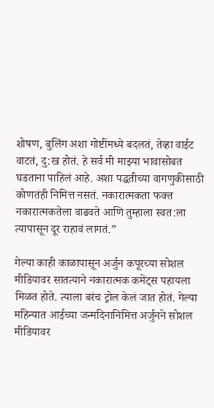शोषण, बुलिंग अशा गोष्टींमध्ये बदलतं, तेव्हा वाईट वाटतं, दु:ख होतं. हे सर्व मी माझ्या भावासोबत घडताना पाहिलं आहे. अशा पद्धतीच्या वागणुकीसाठी कोणतंही निमित्त नसतं. नकारात्मकता फक्त नकारात्मकतेला वाढवते आणि तुम्हाला स्वत:ला त्यापासून दूर राहावं लागतं.”

गेल्या काही काळापासून अर्जुन कपूरच्या सोशल मीडियावर सातत्याने नकारात्मक कमेंट्स पहायला मिळत होते. त्याला बरंच ट्रोल केलं जात होतं. गेल्या महिन्यात आईच्या जन्मदिनानिमित्त अर्जुनने सोशल मीडियावर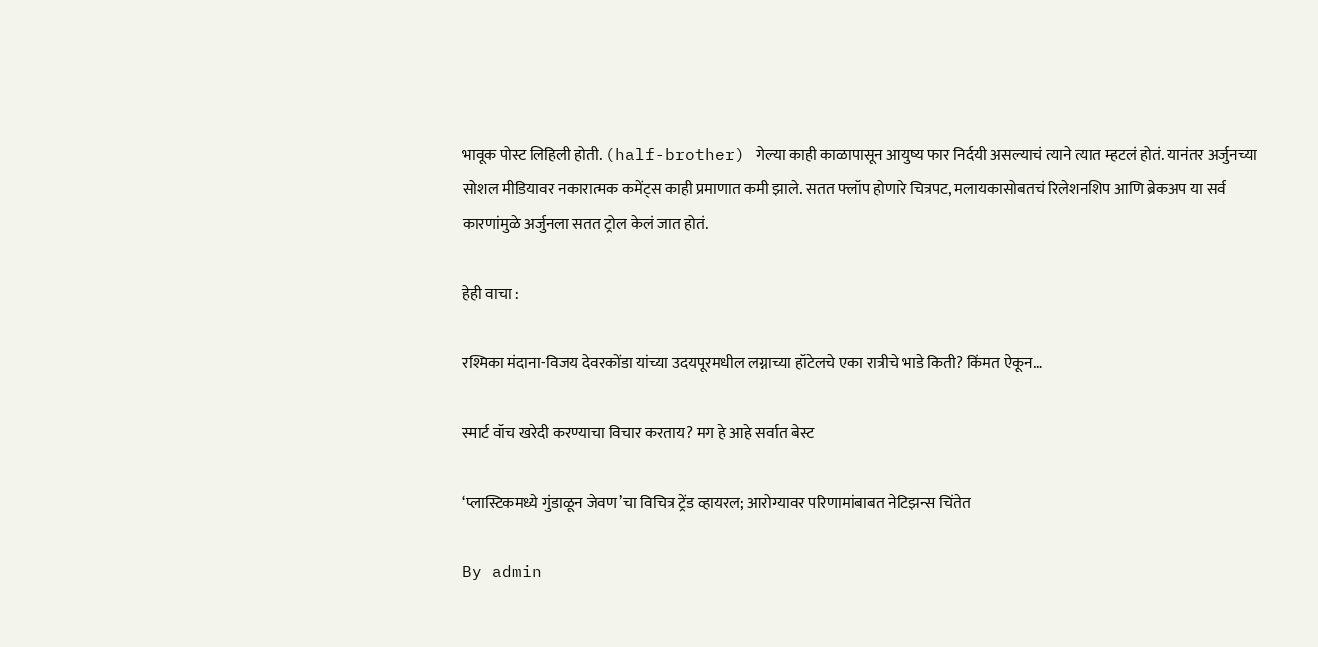भावूक पोस्ट लिहिली होती. (half-brother) गेल्या काही काळापासून आयुष्य फार निर्दयी असल्याचं त्याने त्यात म्हटलं होतं. यानंतर अर्जुनच्या सोशल मीडियावर नकारात्मक कमेंट्स काही प्रमाणात कमी झाले. सतत फ्लॉप होणारे चित्रपट, मलायकासोबतचं रिलेशनशिप आणि ब्रेकअप या सर्व कारणांमुळे अर्जुनला सतत ट्रोल केलं जात होतं.

हेही वाचा :

रश्मिका मंदाना-विजय देवरकोंडा यांच्या उदयपूरमधील लग्नाच्या हॉटेलचे एका रात्रीचे भाडे किती? किंमत ऐकून…

स्मार्ट वॉच खरेदी करण्याचा विचार करताय? मग हे आहे सर्वात बेस्ट

‘प्लास्टिकमध्ये गुंडाळून जेवण’चा विचित्र ट्रेंड व्हायरल; आरोग्यावर परिणामांबाबत नेटिझन्स चिंतेत

By admin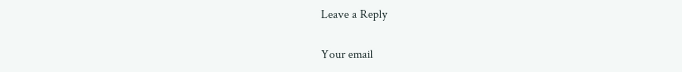Leave a Reply

Your email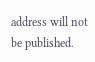address will not be published.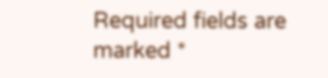Required fields are marked *